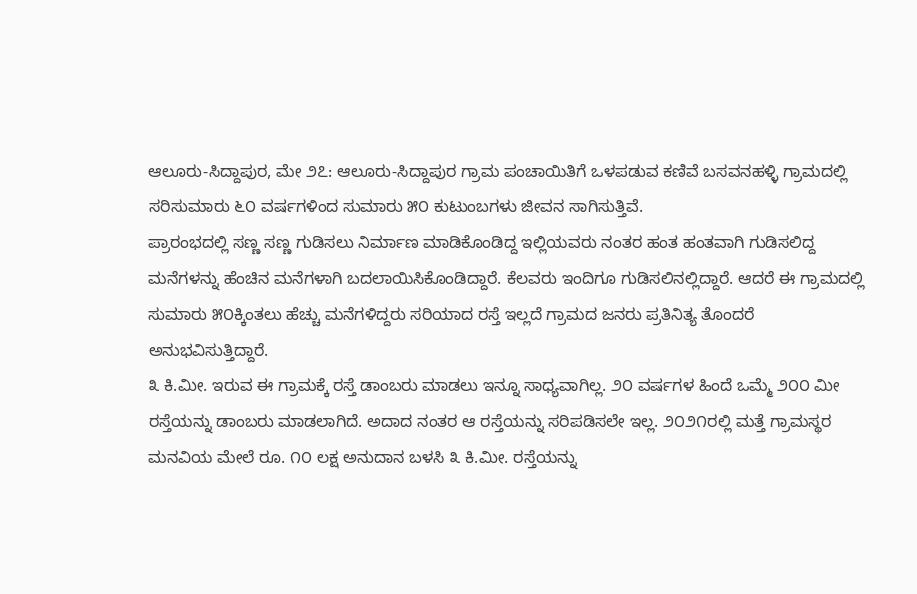ಆಲೂರು-ಸಿದ್ದಾಪುರ, ಮೇ ೨೭: ಆಲೂರು-ಸಿದ್ದಾಪುರ ಗ್ರಾಮ ಪಂಚಾಯಿತಿಗೆ ಒಳಪಡುವ ಕಣಿವೆ ಬಸವನಹಳ್ಳಿ ಗ್ರಾಮದಲ್ಲಿ ಸರಿಸುಮಾರು ೬೦ ವರ್ಷಗಳಿಂದ ಸುಮಾರು ೫೦ ಕುಟುಂಬಗಳು ಜೀವನ ಸಾಗಿಸುತ್ತಿವೆ.
ಪ್ರಾರಂಭದಲ್ಲಿ ಸಣ್ಣ ಸಣ್ಣ ಗುಡಿಸಲು ನಿರ್ಮಾಣ ಮಾಡಿಕೊಂಡಿದ್ದ ಇಲ್ಲಿಯವರು ನಂತರ ಹಂತ ಹಂತವಾಗಿ ಗುಡಿಸಲಿದ್ದ ಮನೆಗಳನ್ನು ಹೆಂಚಿನ ಮನೆಗಳಾಗಿ ಬದಲಾಯಿಸಿಕೊಂಡಿದ್ದಾರೆ. ಕೆಲವರು ಇಂದಿಗೂ ಗುಡಿಸಲಿನಲ್ಲಿದ್ದಾರೆ. ಆದರೆ ಈ ಗ್ರಾಮದಲ್ಲಿ ಸುಮಾರು ೫೦ಕ್ಕಿಂತಲು ಹೆಚ್ಚು ಮನೆಗಳಿದ್ದರು ಸರಿಯಾದ ರಸ್ತೆ ಇಲ್ಲದೆ ಗ್ರಾಮದ ಜನರು ಪ್ರತಿನಿತ್ಯ ತೊಂದರೆ ಅನುಭವಿಸುತ್ತಿದ್ದಾರೆ.
೩ ಕಿ.ಮೀ. ಇರುವ ಈ ಗ್ರಾಮಕ್ಕೆ ರಸ್ತೆ ಡಾಂಬರು ಮಾಡಲು ಇನ್ನೂ ಸಾಧ್ಯವಾಗಿಲ್ಲ. ೨೦ ವರ್ಷಗಳ ಹಿಂದೆ ಒಮ್ಮೆ ೨೦೦ ಮೀ ರಸ್ತೆಯನ್ನು ಡಾಂಬರು ಮಾಡಲಾಗಿದೆ. ಅದಾದ ನಂತರ ಆ ರಸ್ತೆಯನ್ನು ಸರಿಪಡಿಸಲೇ ಇಲ್ಲ. ೨೦೨೧ರಲ್ಲಿ ಮತ್ತೆ ಗ್ರಾಮಸ್ಥರ ಮನವಿಯ ಮೇಲೆ ರೂ. ೧೦ ಲಕ್ಷ ಅನುದಾನ ಬಳಸಿ ೩ ಕಿ.ಮೀ. ರಸ್ತೆಯನ್ನು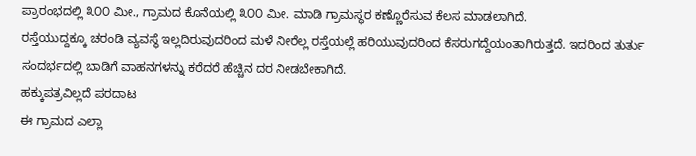ಪ್ರಾರಂಭದಲ್ಲಿ ೩೦೦ ಮೀ., ಗ್ರಾಮದ ಕೊನೆಯಲ್ಲಿ ೩೦೦ ಮೀ. ಮಾಡಿ ಗ್ರಾಮಸ್ಥರ ಕಣ್ಣೊರೆಸುವ ಕೆಲಸ ಮಾಡಲಾಗಿದೆ.
ರಸ್ತೆಯುದ್ದಕ್ಕೂ ಚರಂಡಿ ವ್ಯವಸ್ಥೆ ಇಲ್ಲದಿರುವುದರಿಂದ ಮಳೆ ನೀರೆಲ್ಲ ರಸ್ತೆಯಲ್ಲೆ ಹರಿಯುವುದರಿಂದ ಕೆಸರುಗದ್ದೆಯಂತಾಗಿರುತ್ತದೆ. ಇದರಿಂದ ತುರ್ತು ಸಂದರ್ಭದಲ್ಲಿ ಬಾಡಿಗೆ ವಾಹನಗಳನ್ನು ಕರೆದರೆ ಹೆಚ್ಚಿನ ದರ ನೀಡಬೇಕಾಗಿದೆ.
ಹಕ್ಕುಪತ್ರವಿಲ್ಲದೆ ಪರದಾಟ
ಈ ಗ್ರಾಮದ ಎಲ್ಲಾ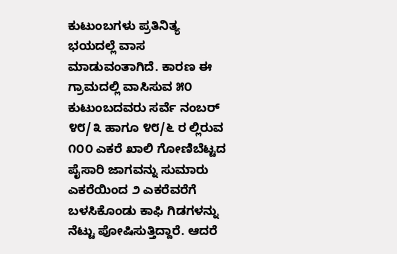ಕುಟುಂಬಗಳು ಪ್ರತಿನಿತ್ಯ ಭಯದಲ್ಲೆ ವಾಸ ಮಾಡುವಂತಾಗಿದೆ. ಕಾರಣ ಈ ಗ್ರಾಮದಲ್ಲಿ ವಾಸಿಸುವ ೫೦ ಕುಟುಂಬದವರು ಸರ್ವೆ ನಂಬರ್ ೪೮/೩ ಹಾಗೂ ೪೮/೬ ರ ಲ್ಲಿರುವ ೧೦೦ ಎಕರೆ ಖಾಲಿ ಗೋಣಿಬೆಟ್ಟದ ಪೈಸಾರಿ ಜಾಗವನ್ನು ಸುಮಾರು ಎಕರೆಯಿಂದ ೨ ಎಕರೆವರೆಗೆ ಬಳಸಿಕೊಂಡು ಕಾಫಿ ಗಿಡಗಳನ್ನು ನೆಟ್ಟು ಪೋಷಿಸುತ್ತಿದ್ದಾರೆ. ಆದರೆ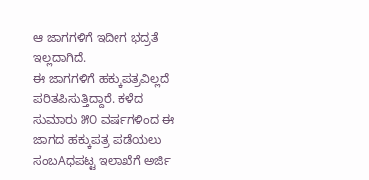ಆ ಜಾಗಗಳಿಗೆ ಇದೀಗ ಭದ್ರತೆ ಇಲ್ಲದಾಗಿದೆ.
ಈ ಜಾಗಗಳಿಗೆ ಹಕ್ಕುಪತ್ರವಿಲ್ಲದೆ ಪರಿತಪಿಸುತ್ತಿದ್ದಾರೆ. ಕಳೆದ ಸುಮಾರು ೫೦ ವರ್ಷಗಳಿಂದ ಈ ಜಾಗದ ಹಕ್ಕುಪತ್ರ ಪಡೆಯಲು ಸಂಬAಧಪಟ್ಟ ಇಲಾಖೆಗೆ ಅರ್ಜಿ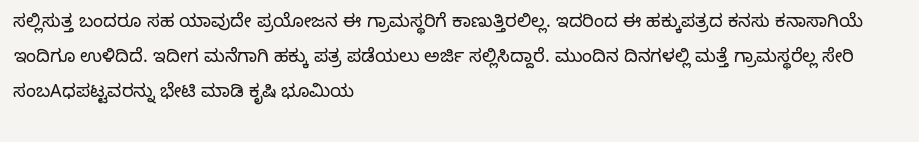ಸಲ್ಲಿಸುತ್ತ ಬಂದರೂ ಸಹ ಯಾವುದೇ ಪ್ರಯೋಜನ ಈ ಗ್ರಾಮಸ್ಥರಿಗೆ ಕಾಣುತ್ತಿರಲಿಲ್ಲ. ಇದರಿಂದ ಈ ಹಕ್ಕುಪತ್ರದ ಕನಸು ಕನಾಸಾಗಿಯೆ ಇಂದಿಗೂ ಉಳಿದಿದೆ. ಇದೀಗ ಮನೆಗಾಗಿ ಹಕ್ಕು ಪತ್ರ ಪಡೆಯಲು ಅರ್ಜಿ ಸಲ್ಲಿಸಿದ್ದಾರೆ. ಮುಂದಿನ ದಿನಗಳಲ್ಲಿ ಮತ್ತೆ ಗ್ರಾಮಸ್ಥರೆಲ್ಲ ಸೇರಿ ಸಂಬAಧಪಟ್ಟವರನ್ನು ಭೇಟಿ ಮಾಡಿ ಕೃಷಿ ಭೂಮಿಯ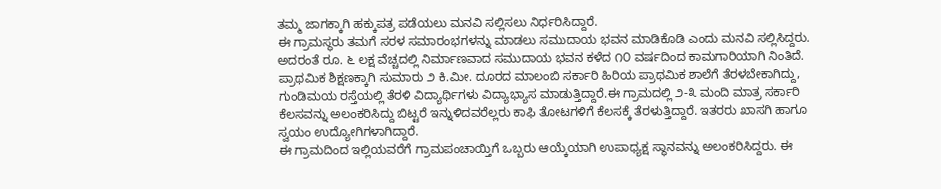ತಮ್ಮ ಜಾಗಕ್ಕಾಗಿ ಹಕ್ಕುಪತ್ರ ಪಡೆಯಲು ಮನವಿ ಸಲ್ಲಿಸಲು ನಿರ್ಧರಿಸಿದ್ದಾರೆ.
ಈ ಗ್ರಾಮಸ್ಥರು ತಮಗೆ ಸರಳ ಸಮಾರಂಭಗಳನ್ನು ಮಾಡಲು ಸಮುದಾಯ ಭವನ ಮಾಡಿಕೊಡಿ ಎಂದು ಮನವಿ ಸಲ್ಲಿಸಿದ್ದರು. ಅದರಂತೆ ರೂ. ೬ ಲಕ್ಷ ವೆಚ್ಚದಲ್ಲಿ ನಿರ್ಮಾಣವಾದ ಸಮುದಾಯ ಭವನ ಕಳೆದ ೧೦ ವರ್ಷದಿಂದ ಕಾಮಗಾರಿಯಾಗಿ ನಿಂತಿದೆ.
ಪ್ರಾಥಮಿಕ ಶಿಕ್ಷಣಕ್ಕಾಗಿ ಸುಮಾರು ೨ ಕಿ.ಮೀ. ದೂರದ ಮಾಲಂಬಿ ಸರ್ಕಾರಿ ಹಿರಿಯ ಪ್ರಾಥಮಿಕ ಶಾಲೆಗೆ ತೆರಳಬೇಕಾಗಿದ್ದು, ಗುಂಡಿಮಯ ರಸ್ತೆಯಲ್ಲಿ ತೆರಳಿ ವಿದ್ಯಾರ್ಥಿಗಳು ವಿದ್ಯಾಭ್ಯಾಸ ಮಾಡುತ್ತಿದ್ದಾರೆ.ಈ ಗ್ರಾಮದಲ್ಲಿ ೨-೩ ಮಂದಿ ಮಾತ್ರ ಸರ್ಕಾರಿ ಕೆಲಸವನ್ನು ಅಲಂಕರಿಸಿದ್ದು ಬಿಟ್ಟರೆ ಇನ್ನುಳಿದವರೆಲ್ಲರು ಕಾಫಿ ತೋಟಗಳಿಗೆ ಕೆಲಸಕ್ಕೆ ತೆರಳುತ್ತಿದ್ದಾರೆ. ಇತರರು ಖಾಸಗಿ ಹಾಗೂ ಸ್ವಯಂ ಉದ್ಯೋಗಿಗಳಾಗಿದ್ದಾರೆ.
ಈ ಗ್ರಾಮದಿಂದ ಇಲ್ಲಿಯವರೆಗೆ ಗ್ರಾಮಪಂಚಾಯ್ತಿಗೆ ಒಬ್ಬರು ಆಯ್ಕೆಯಾಗಿ ಉಪಾಧ್ಯಕ್ಷ ಸ್ಥಾನವನ್ನು ಅಲಂಕರಿಸಿದ್ದರು. ಈ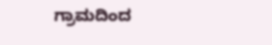ಗ್ರಾಮದಿಂದ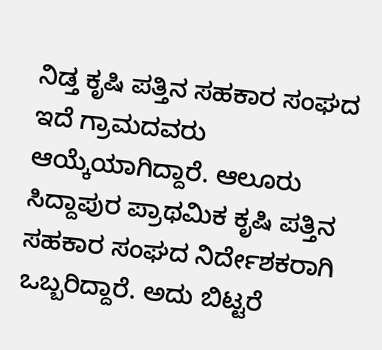ನಿಡ್ತ ಕೃಷಿ ಪತ್ತಿನ ಸಹಕಾರ ಸಂಘದ ಇದೆ ಗ್ರಾಮದವರು ಆಯ್ಕೆಯಾಗಿದ್ದಾರೆ. ಆಲೂರು ಸಿದ್ದಾಪುರ ಪ್ರಾಥಮಿಕ ಕೃಷಿ ಪತ್ತಿನ ಸಹಕಾರ ಸಂಘದ ನಿರ್ದೇಶಕರಾಗಿ ಒಬ್ಬರಿದ್ದಾರೆ. ಅದು ಬಿಟ್ಟರೆ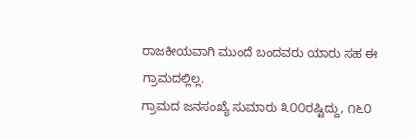ರಾಜಕೀಯವಾಗಿ ಮುಂದೆ ಬಂದವರು ಯಾರು ಸಹ ಈ ಗ್ರಾಮದಲ್ಲಿಲ್ಲ.
ಗ್ರಾಮದ ಜನಸಂಖ್ಯೆ ಸುಮಾರು ೩೦೦ರಷ್ಟಿದ್ದು, ೧೬೦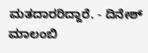ಮತದಾರರಿದ್ದಾರೆ. - ದಿನೇಶ್ ಮಾಲಂಬಿ